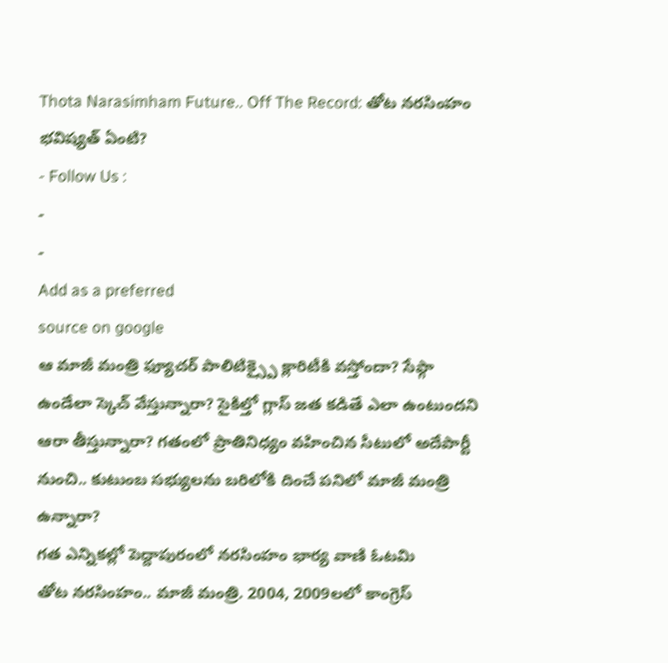Thota Narasimham Future.. Off The Record: తోట నరసింహం భవిష్యత్ ఏంటి?
- Follow Us :
-
-
Add as a preferred
source on google
ఆ మాజీ మంత్రి ఫ్యూచర్ పాలిటిక్స్పై క్లారిటీకి వస్తోందా? సేఫ్గా ఉండేలా స్కెచ్ వేస్తున్నారా? సైకిల్తో గ్లాస్ జత కడితే ఎలా ఉంటుందని ఆరా తీస్తున్నారా? గతంలో ప్రాతినిధ్యం వహించిన సీటులో అదేపార్టీ నుంచి.. కుటుంబ సభ్యులను బరిలోకి దించే పనిలో మాజీ మంత్రి ఉన్నారా?
గత ఎన్నికల్లో పెద్దాపురంలో నరసింహం భార్య వాణి ఓటమి
తోట నరసింహం.. మాజీ మంత్రి. 2004, 2009లలో కాంగ్రెస్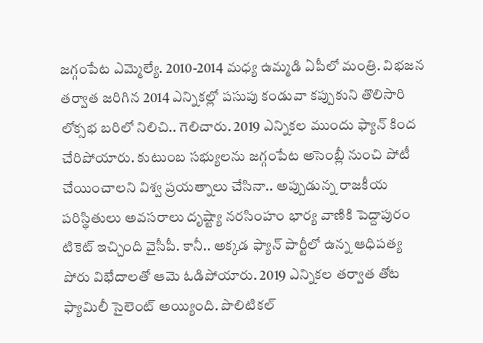జగ్గంపేట ఎమ్మెల్యే. 2010-2014 మధ్య ఉమ్మడి ఏపీలో మంత్రి. విభజన తర్వాత జరిగిన 2014 ఎన్నికల్లో పసుపు కండువా కప్పుకుని తొలిసారి లోక్సభ బరిలో నిలిచి.. గెలిచారు. 2019 ఎన్నికల ముందు ఫ్యాన్ కింద చేరిపోయారు. కుటుంబ సభ్యులను జగ్గంపేట అసెంబ్లీ నుంచి పోటీ చేయించాలని విశ్వ ప్రయత్నాలు చేసినా.. అప్పుడున్న రాజకీయ పరిస్థితులు అవసరాలు దృష్ట్యా నరసింహం భార్య వాణికి పెద్దాపురం టికెట్ ఇచ్చింది వైసీపీ. కానీ.. అక్కడ ఫ్యాన్ పార్టీలో ఉన్న ఆధిపత్య పోరు విభేదాలతో ఆమె ఓడిపోయారు. 2019 ఎన్నికల తర్వాత తోట ఫ్యామిలీ సైలెంట్ అయ్యింది. పొలిటికల్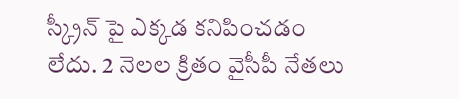స్క్రీన్ పై ఎక్కడ కనిపించడం లేదు. 2 నెలల క్రితం వైసీపీ నేతలు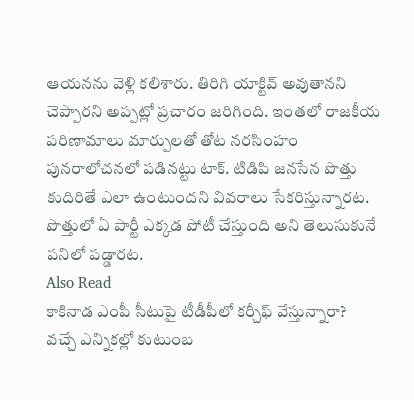ఆయనను వెళ్లి కలిశారు. తిరిగి యాక్టివ్ అవుతానని చెప్పారని అప్పట్లో ప్రచారం జరిగింది. ఇంతలో రాజకీయ పరిణామాలు మార్పులతో తోట నరసింహం పునరాలోచనలో పడినట్టు టాక్. టిడిపి జనసేన పొత్తు కుదిరితే ఎలా ఉంటుందని వివరాలు సేకరిస్తున్నారట. పొత్తులో ఏ పార్టీ ఎక్కడ పోటీ చేస్తుంది అని తెలుసుకునే పనిలో పడ్డారట.
Also Read
కాకినాడ ఎంపీ సీటుపై టీడీపీలో కర్చీఫ్ వేస్తున్నారా?
వచ్చే ఎన్నికల్లో కుటుంబ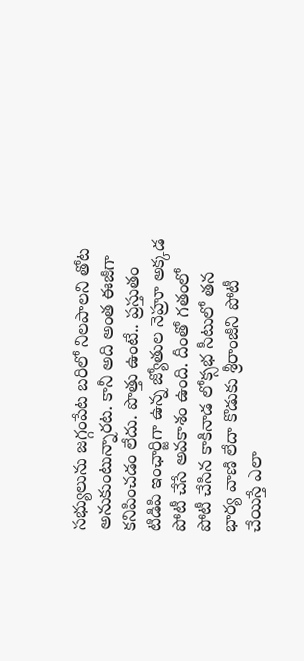సభ్యులును జగ్గంపేట బరిలో నిలపాలని తోట అనుకుంటున్నారట. కానీ అది అంత ఈజీగా కనిపించడం లేదు. పొత్తు ఉంటే.. ప్రస్తుతం టిడిపి ఇంఛార్జిగా ఉన్న జ్యోతుల నెహ్రూ అక్కడ పోటీ చేసే అవకాశం ఉంది. దీంతో గతంలో పోటీ చేసిన కాకినాడ లోక్సభ సీటులో తన భార్య వాణి లేదా కొడుకు శ్రీరాంజీని పోటీ చేయిస్తే ఎలా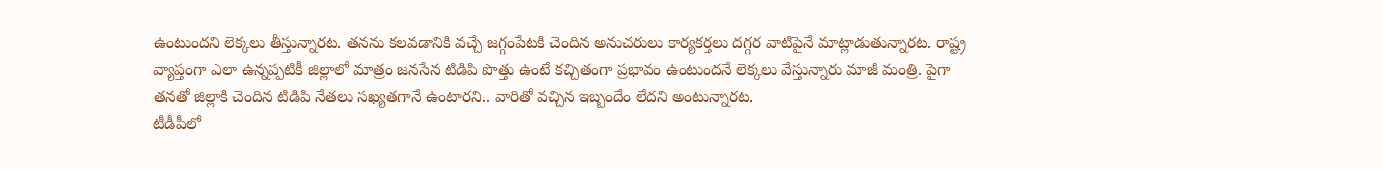ఉంటుందని లెక్కలు తీస్తున్నారట. తనను కలవడానికి వచ్చే జగ్గంపేటకి చెందిన అనుచరులు కార్యకర్తలు దగ్గర వాటిపైనే మాట్లాడుతున్నారట. రాష్ట్ర వ్యాప్తంగా ఎలా ఉన్నప్పటికీ జిల్లాలో మాత్రం జనసేన టిడిపి పొత్తు ఉంటే కచ్చితంగా ప్రభావం ఉంటుందనే లెక్కలు వేస్తున్నారు మాజీ మంత్రి. పైగా తనతో జిల్లాకి చెందిన టిడిపి నేతలు సఖ్యతగానే ఉంటారని.. వారితో వచ్చిన ఇబ్బందేం లేదని అంటున్నారట.
టీడీపీలో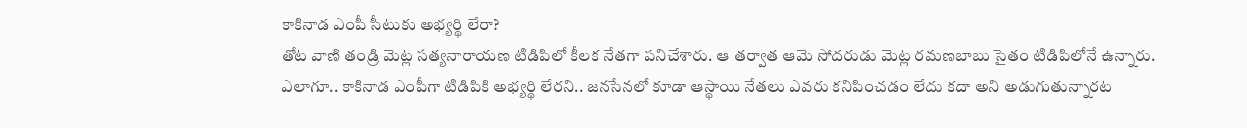కాకినాడ ఎంపీ సీటుకు అభ్యర్థి లేరా?
తోట వాణి తండ్రి మెట్ల సత్యనారాయణ టిడిపిలో కీలక నేతగా పనిచేశారు. ఆ తర్వాత ఆమె సోదరుడు మెట్ల రమణబాబు సైతం టిడిపిలోనే ఉన్నారు. ఎలాగూ.. కాకినాడ ఎంపీగా టిడిపికి అభ్యర్థి లేరని.. జనసేనలో కూడా ఆస్థాయి నేతలు ఎవరు కనిపించడం లేదు కదా అని అడుగుతున్నారట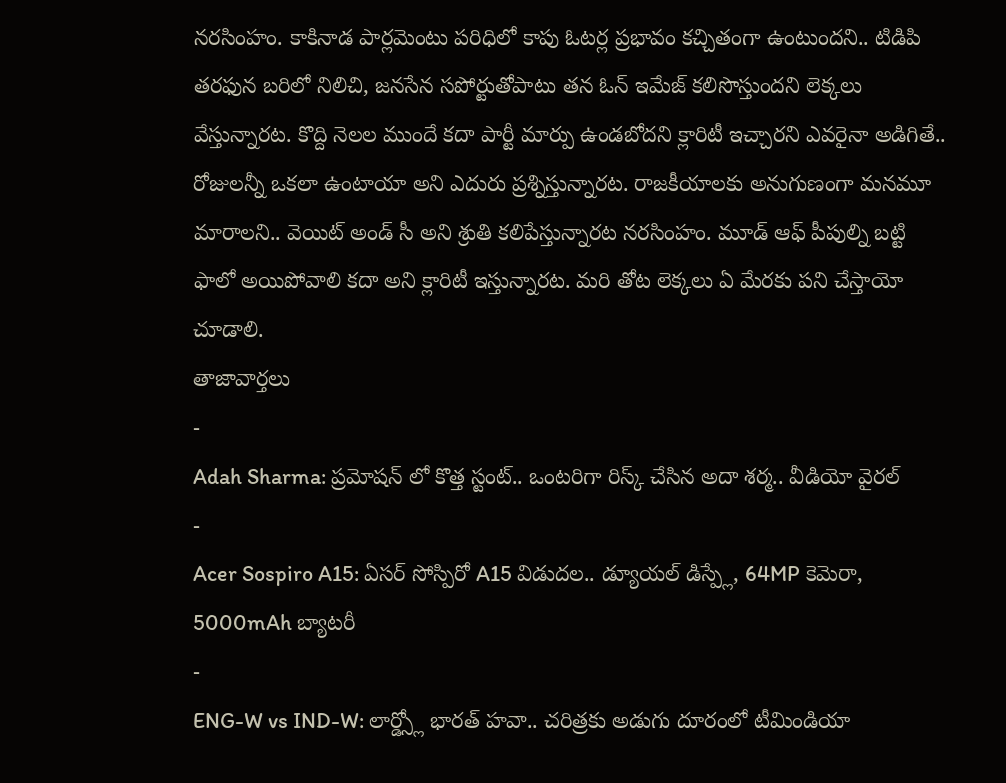నరసింహం. కాకినాడ పార్లమెంటు పరిధిలో కాపు ఓటర్ల ప్రభావం కచ్చితంగా ఉంటుందని.. టిడిపి తరఫున బరిలో నిలిచి, జనసేన సపోర్టుతోపాటు తన ఓన్ ఇమేజ్ కలిసొస్తుందని లెక్కలు వేస్తున్నారట. కొద్ది నెలల ముందే కదా పార్టీ మార్పు ఉండబోదని క్లారిటీ ఇచ్చారని ఎవరైనా అడిగితే.. రోజులన్నీ ఒకలా ఉంటాయా అని ఎదురు ప్రశ్నిస్తున్నారట. రాజకీయాలకు అనుగుణంగా మనమూ మారాలని.. వెయిట్ అండ్ సీ అని శ్రుతి కలిపేస్తున్నారట నరసింహం. మూడ్ ఆఫ్ పీపుల్ని బట్టి ఫాలో అయిపోవాలి కదా అని క్లారిటీ ఇస్తున్నారట. మరి తోట లెక్కలు ఏ మేరకు పని చేస్తాయో చూడాలి.
తాజావార్తలు
-
Adah Sharma: ప్రమోషన్ లో కొత్త స్టంట్.. ఒంటరిగా రిస్క్ చేసిన అదా శర్మ.. వీడియో వైరల్
-
Acer Sospiro A15: ఏసర్ సోస్పిరో A15 విడుదల.. డ్యూయల్ డిస్ప్లే, 64MP కెమెరా, 5000mAh బ్యాటరీ
-
ENG-W vs IND-W: లార్డ్స్లో భారత్ హవా.. చరిత్రకు అడుగు దూరంలో టీమిండియా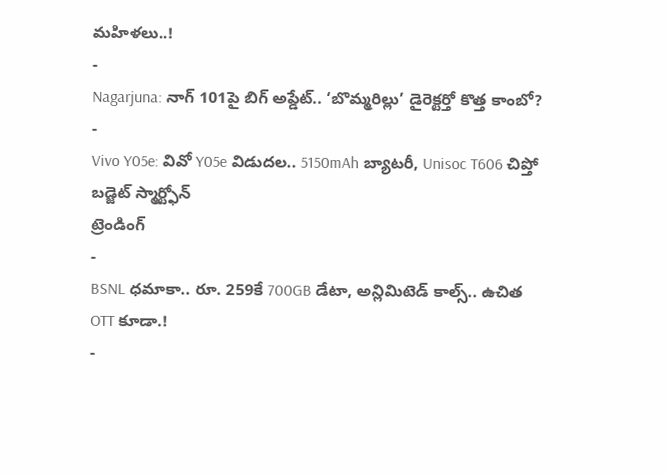మహిళలు..!
-
Nagarjuna: నాగ్ 101పై బిగ్ అప్డేట్.. ‘బొమ్మరిల్లు’ డైరెక్టర్తో కొత్త కాంబో?
-
Vivo Y05e: వివో Y05e విడుదల.. 5150mAh బ్యాటరీ, Unisoc T606 చిప్తో బడ్జెట్ స్మార్ట్ఫోన్
ట్రెండింగ్
-
BSNL ధమాకా.. రూ. 259కే 700GB డేటా, అన్లిమిటెడ్ కాల్స్.. ఉచిత OTT కూడా.!
-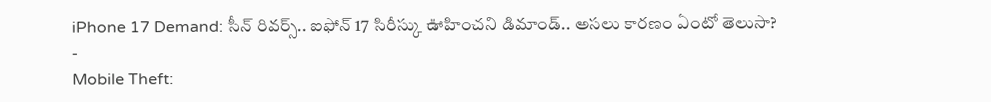iPhone 17 Demand: సీన్ రివర్స్.. ఐఫోన్ 17 సిరీస్కు ఊహించని డిమాండ్.. అసలు కారణం ఏంటో తెలుసా?
-
Mobile Theft: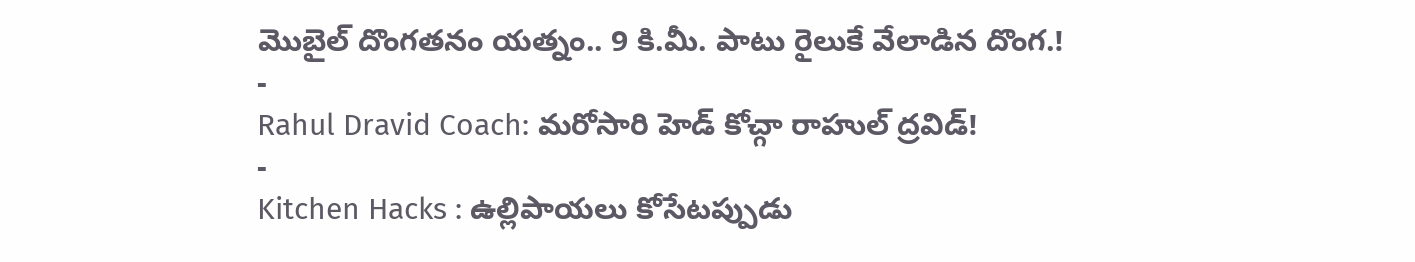మొబైల్ దొంగతనం యత్నం.. 9 కి.మీ. పాటు రైలుకే వేలాడిన దొంగ.!
-
Rahul Dravid Coach: మరోసారి హెడ్ కోచ్గా రాహుల్ ద్రవిడ్!
-
Kitchen Hacks : ఉల్లిపాయలు కోసేటప్పుడు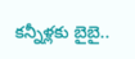కన్నీళ్లకు బైబై..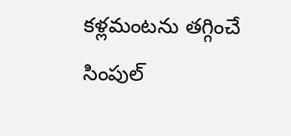కళ్లమంటను తగ్గించే సింపుల్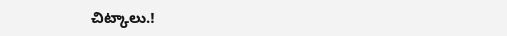చిట్కాలు.!